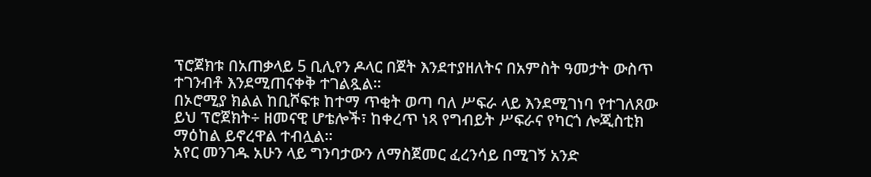ፕሮጀክቱ በአጠቃላይ 5 ቢሊየን ዶላር በጀት እንደተያዘለትና በአምስት ዓመታት ውስጥ ተገንብቶ እንደሚጠናቀቅ ተገልጿል፡፡
በኦሮሚያ ክልል ከቢሾፍቱ ከተማ ጥቂት ወጣ ባለ ሥፍራ ላይ እንደሚገነባ የተገለጸው ይህ ፕሮጀክት÷ ዘመናዊ ሆቴሎች፣ ከቀረጥ ነጻ የግብይት ሥፍራና የካርጎ ሎጂስቲክ ማዕከል ይኖረዋል ተብሏል።
አየር መንገዱ አሁን ላይ ግንባታውን ለማስጀመር ፈረንሳይ በሚገኝ አንድ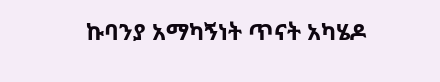ኩባንያ አማካኝነት ጥናት አካሄዶ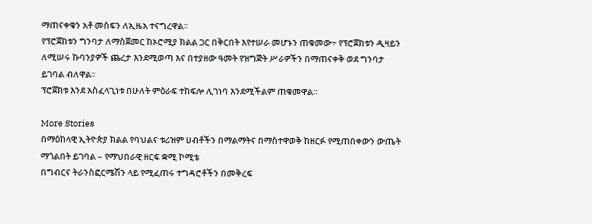ማጠናቀቁን አቶ መስፍን ለኢዜአ ተናግረዋል፡፡
የፕሮጀክቱን ግንባታ ለማስጀመር ከኦሮሚያ ክልል ጋር በቅርበት እየተሠራ መሆኑን ጠቁመው÷ የፕሮጀክቱን ዲዛይን ለሚሠሩ ኩባንያዎች ጨረታ እንደሚወጣ እና በተያዘው ዓመት የዝግጅት ሥራዎችን በማጠናቀቅ ወደ ግንባታ ይገባል ብለዋል፡፡
ፕሮጀክቱ እንደ አስፈላጊነቱ በሁለት ምዕራፍ ተከፍሎ ሊገነባ እንደሚችልም ጠቁመዋል።

More Stories
በማዕከላዊ ኢትዮጵያ ክልል የባህልና ቱሪዝም ሀብቶችን በማልማትና በማስተዋወቅ ከዘርፉ የሚጠበቀውን ውጤት ማጎልበት ይገባል – የማህበራዊ ዘርፍ ቋሚ ኮሚቴ
በግብርና ትራንስፎርሜሽን ላይ የሚፈጠሩ ተግዳሮቶችን በመቅረፍ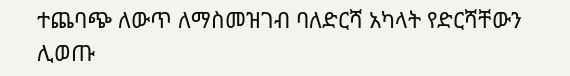ተጨባጭ ለውጥ ለማስመዝገብ ባለድርሻ አካላት የድርሻቸውን ሊወጡ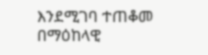እንደሚገባ ተጠቆመ
በማዕከላዊ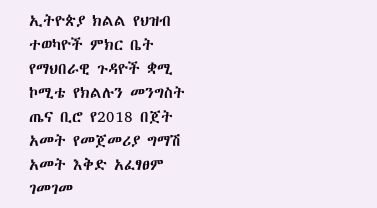ኢትዮጵያ ክልል የህዝብ ተወካዮች ምክር ቤት የማህበራዊ ጉዳዮች ቋሚ ኮሚቴ የክልሉን መንግስት ጤና ቢሮ የ2018 በጀት አመት የመጀመሪያ ግማሽ አመት እቅድ አፈፃፀም ገመገመ